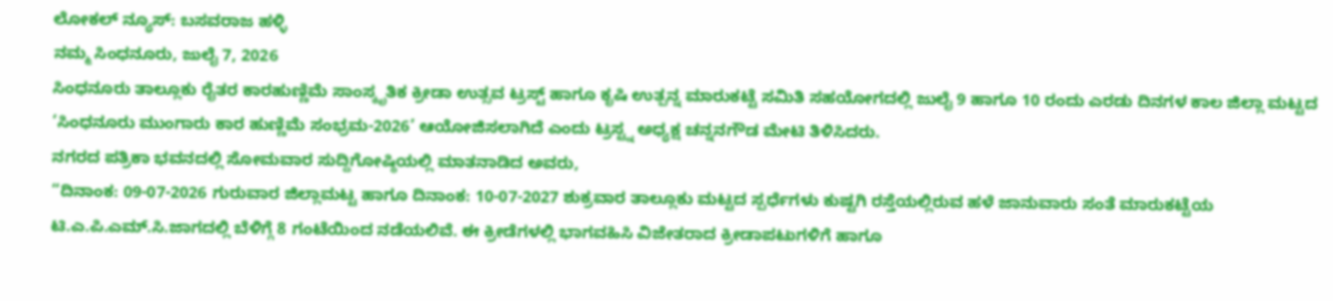ಲೋಕಲ್ ನ್ಯೂಸ್: ಬಸವರಾಜ ಹಳ್ಳಿ
ನಮ್ಮ ಸಿಂಧನೂರು, ಜುಲೈ 7, 2026
ಸಿಂಧನೂರು ತಾಲ್ಲೂಕು ರೈತರ ಕಾರಹುಣ್ಣಿಮೆ ಸಾಂಸ್ಕೃತಿಕ ಕ್ರೀಡಾ ಉತ್ಸವ ಟ್ರಸ್ಟ್ ಹಾಗೂ ಕೃಷಿ ಉತ್ಪನ್ನ ಮಾರುಕಟ್ಟೆ ಸಮಿತಿ ಸಹಯೋಗದಲ್ಲಿ ಜುಲೈ 9 ಹಾಗೂ 10 ರಂದು ಎರಡು ದಿನಗಳ ಕಾಲ ಜಿಲ್ಲಾ ಮಟ್ಟದ ‘ಸಿಂಧನೂರು ಮುಂಗಾರು ಕಾರ ಹುಣ್ಣಿಮೆ ಸಂಭ್ರಮ-2026’ ಆಯೋಜಿಸಲಾಗಿದೆ ಎಂದು ಟ್ರಸ್ಟ್ನ ಅಧ್ಯಕ್ಷ ಚನ್ನನಗೌಡ ಮೇಟಿ ತಿಳಿಸಿದರು.
ನಗರದ ಪತ್ರಿಕಾ ಭವನದಲ್ಲಿ ಸೋಮವಾರ ಸುದ್ದಿಗೋಷ್ಠಿಯಲ್ಲಿ ಮಾತನಾಡಿದ ಅವರು,
“ದಿನಾಂಕ: 09-07-2026 ಗುರುವಾರ ಜಿಲ್ಲಾಮಟ್ಟ ಹಾಗೂ ದಿನಾಂಕ: 10-07-2027 ಶುಕ್ರವಾರ ತಾಲ್ಲೂಕು ಮಟ್ಟದ ಸ್ಪರ್ಧೆಗಳು ಕುಷ್ಟಗಿ ರಸ್ತೆಯಲ್ಲಿರುವ ಹಳೆ ಜಾನುವಾರು ಸಂತೆ ಮಾರುಕಟ್ಟೆಯ ಟಿ.ಎ.ಪಿ.ಎಮ್.ಸಿ.ಜಾಗದಲ್ಲಿ ಬೆಳಿಗ್ಗೆ 8 ಗಂಟೆಯಿಂದ ನಡೆಯಲಿವೆ. ಈ ಕ್ರೀಡೆಗಳಲ್ಲಿ ಭಾಗವಹಿಸಿ ವಿಜೇತರಾದ ಕ್ರೀಡಾಪಟುಗಳಿಗೆ ಹಾಗೂ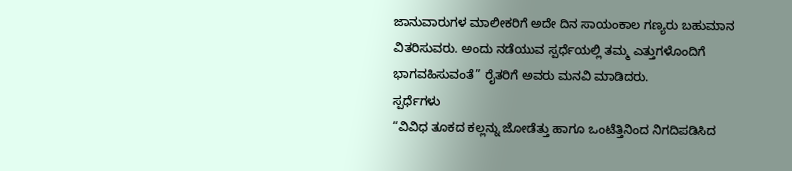ಜಾನುವಾರುಗಳ ಮಾಲೀಕರಿಗೆ ಅದೇ ದಿನ ಸಾಯಂಕಾಲ ಗಣ್ಯರು ಬಹುಮಾನ ವಿತರಿಸುವರು. ಅಂದು ನಡೆಯುವ ಸ್ಪರ್ಧೆಯಲ್ಲಿ ತಮ್ಮ ಎತ್ತುಗಳೊಂದಿಗೆ ಭಾಗವಹಿಸುವಂತೆ” ರೈತರಿಗೆ ಅವರು ಮನವಿ ಮಾಡಿದರು.
ಸ್ಪರ್ಧೆಗಳು
“ವಿವಿಧ ತೂಕದ ಕಲ್ಲನ್ನು ಜೋಡೆತ್ತು ಹಾಗೂ ಒಂಟೆತ್ತಿನಿಂದ ನಿಗದಿಪಡಿಸಿದ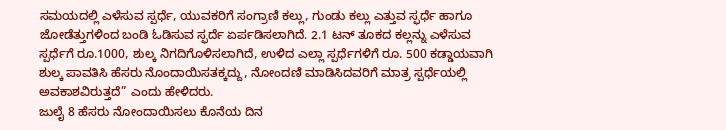ಸಮಯದಲ್ಲಿ ಎಳೆಸುವ ಸ್ಪರ್ಧೆ, ಯುವಕರಿಗೆ ಸಂಗ್ರಾಣಿ ಕಲ್ಲು, ಗುಂಡು ಕಲ್ಲು ಎತ್ತುವ ಸ್ಫರ್ಧೆ ಹಾಗೂ ಜೋಡೆತ್ತುಗಳಿಂದ ಬಂಡಿ ಓಡಿಸುವ ಸ್ಫರ್ದೆ ಏರ್ಪಡಿಸಲಾಗಿದೆ. 2.1 ಟನ್ ತೂಕದ ಕಲ್ಲನ್ನು ಎಳೆಸುವ ಸ್ಪರ್ಧೆಗೆ ರೂ.1000, ಶುಲ್ಕ ನಿಗದಿಗೊಳಿಸಲಾಗಿದೆ, ಉಳಿದ ಎಲ್ಲಾ ಸ್ಪರ್ಧೆಗಳಿಗೆ ರೂ. 500 ಕಡ್ಡಾಯವಾಗಿ ಶುಲ್ಕ ಪಾವತಿಸಿ ಹೆಸರು ನೊಂದಾಯಿಸತಕ್ಕದ್ದು, ನೋಂದಣಿ ಮಾಡಿಸಿದವರಿಗೆ ಮಾತ್ರ ಸ್ಪರ್ಧೆಯಲ್ಲಿ ಅವಕಾಶವಿರುತ್ತದೆ” ಎಂದು ಹೇಳಿದರು.
ಜುಲೈ 8 ಹೆಸರು ನೋಂದಾಯಿಸಲು ಕೊನೆಯ ದಿನ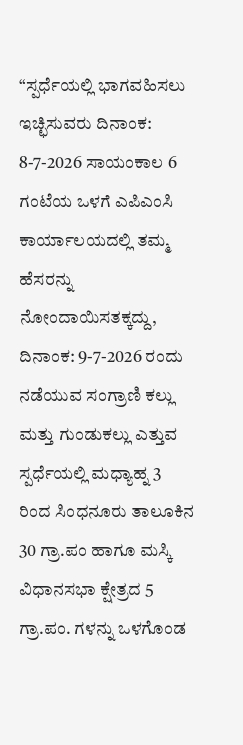“ಸ್ಪರ್ಧೆಯಲ್ಲಿ ಭಾಗವಹಿಸಲು ಇಚ್ಛಿಸುವರು ದಿನಾಂಕ: 8-7-2026 ಸಾಯಂಕಾಲ 6 ಗಂಟೆಯ ಒಳಗೆ ಎಪಿಎಂಸಿ ಕಾರ್ಯಾಲಯದಲ್ಲಿ ತಮ್ಮ ಹೆಸರನ್ನು ನೋಂದಾಯಿಸತಕ್ಕದ್ದು, ದಿನಾಂಕ: 9-7-2026 ರಂದು ನಡೆಯುವ ಸಂಗ್ರಾಣಿ ಕಲ್ಲು ಮತ್ತು ಗುಂಡುಕಲ್ಲು ಎತ್ತುವ ಸ್ಪರ್ಧೆಯಲ್ಲಿ ಮಧ್ಯಾಹ್ನ 3 ರಿಂದ ಸಿಂಧನೂರು ತಾಲೂಕಿನ 30 ಗ್ರಾ.ಪಂ ಹಾಗೂ ಮಸ್ಕಿ ವಿಧಾನಸಭಾ ಕ್ಷೇತ್ರದ 5 ಗ್ರಾ.ಪಂ. ಗಳನ್ನು ಒಳಗೊಂಡ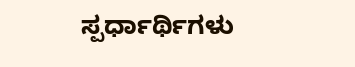ಸ್ಪರ್ಧಾರ್ಥಿಗಳು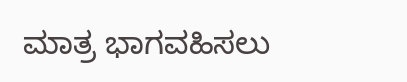ಮಾತ್ರ ಭಾಗವಹಿಸಲು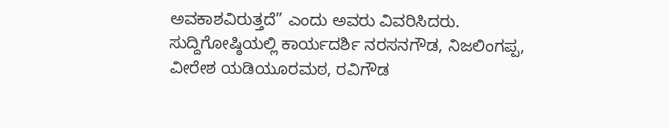ಅವಕಾಶವಿರುತ್ತದೆ” ಎಂದು ಅವರು ವಿವರಿಸಿದರು. ಸುದ್ದಿಗೋಷ್ಠಿಯಲ್ಲಿ ಕಾರ್ಯದರ್ಶಿ ನರಸನಗೌಡ, ನಿಜಲಿಂಗಪ್ಪ, ವೀರೇಶ ಯಡಿಯೂರಮಠ, ರವಿಗೌಡ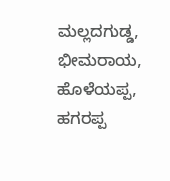ಮಲ್ಲದಗುಡ್ಡ, ಭೀಮರಾಯ, ಹೊಳೆಯಪ್ಪ, ಹಗರಪ್ಪ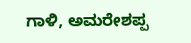ಗಾಳಿ, ಅಮರೇಶಪ್ಪ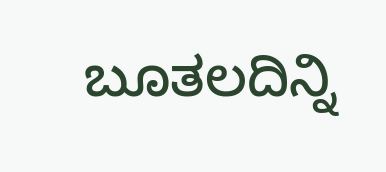ಬೂತಲದಿನ್ನಿ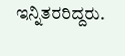ಇನ್ನಿತರರಿದ್ದರು.